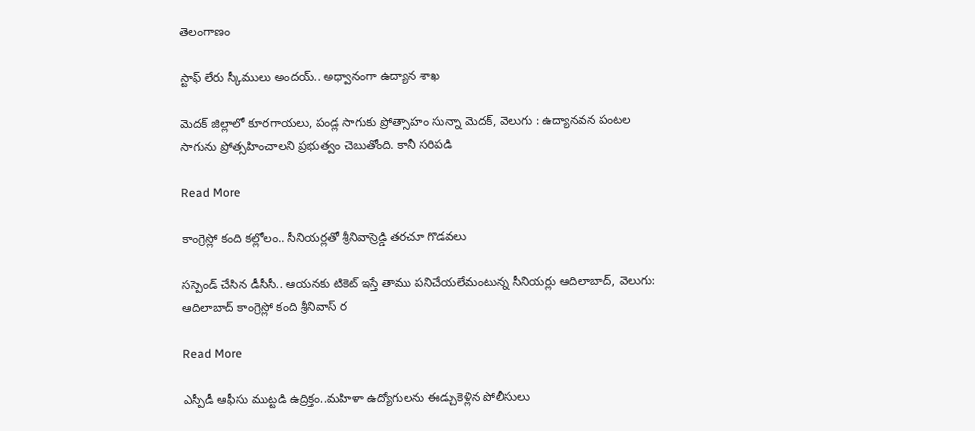తెలంగాణం

స్టాఫ్ లేరు స్కీములు అందయ్.. అధ్వానంగా ఉద్యాన శాఖ

మెదక్ జిల్లాలో కూరగాయలు, పండ్ల సాగుకు ప్రోత్సాహం సున్నా మెదక్, వెలుగు : ఉద్యానవన పంటల సాగును ప్రోత్సహించాలని ప్రభుత్వం చెబుతోంది. కానీ సరిపడి

Read More

కాంగ్రెస్లో కంది కల్లోలం.. సీనియర్లతో శ్రీనివాస్రెడ్డి తరచూ గొడవలు

సస్పెండ్ చేసిన డీసీసీ.. ఆయనకు టికెట్ ఇస్తే తాము పనిచేయలేమంటున్న సీనియర్లు ఆదిలాబాద్, వెలుగు: ఆదిలాబాద్ కాంగ్రెస్లో కంది శ్రీనివాస్ ర

Read More

ఎస్పీడీ ఆఫీసు ముట్టడి ఉద్రిక్తం..మహిళా ఉద్యోగులను ఈడ్చుకెళ్లిన పోలీసులు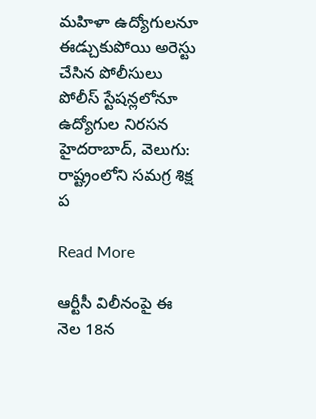మహిళా ఉద్యోగులనూ ఈడ్చుకుపోయి అరెస్టు చేసిన పోలీసులు  పోలీస్ స్టేషన్లలోనూ ఉద్యోగుల నిరసన హైదరాబాద్, వెలుగు: రాష్ట్రంలోని సమగ్ర శిక్ష ప

Read More

ఆర్టీసీ విలీనంపై ఈ నెల 18న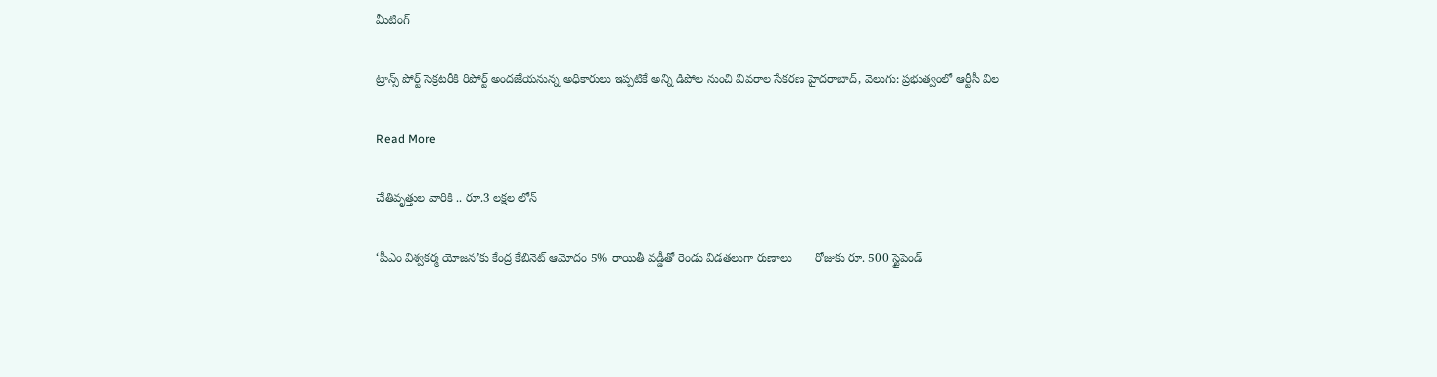మీటింగ్

ట్రాన్స్ పోర్ట్ సెక్రటరీకి రిపోర్ట్ అందజేయనున్న అధికారులు ఇప్పటికే అన్ని డిపోల నుంచి వివరాల సేకరణ హైదరాబాద్, వెలుగు: ప్రభుత్వంలో ఆర్టీసీ విల

Read More

చేతివృత్తుల వారికి .. రూ.3 లక్షల లోన్

‘పీఎం విశ్వకర్మ యోజన’కు కేంద్ర కేబినెట్ ఆమోదం 5% రాయితీ వడ్డీతో రెండు విడతలుగా రుణాలు       రోజుకు రూ. 500 స్టైపెండ్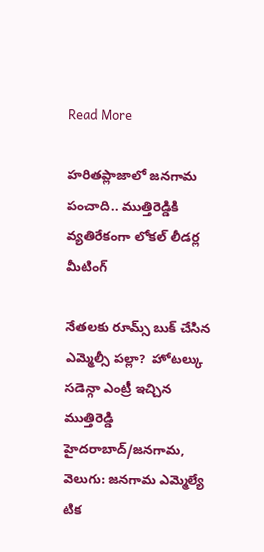Read More

హరితప్లాజాలో జనగామ పంచాది.. ముత్తిరెడ్డికి వ్యతిరేకంగా లోకల్ లీడర్ల మీటింగ్

నేతలకు రూమ్స్ బుక్ చేసిన ఎమ్మెల్సీ పల్లా?  హోటల్కు సడెన్గా ఎంట్రీ ఇచ్చిన ముత్తిరెడ్డి హైదరాబాద్/జనగామ, వెలుగు: జనగామ ఎమ్మెల్యే టిక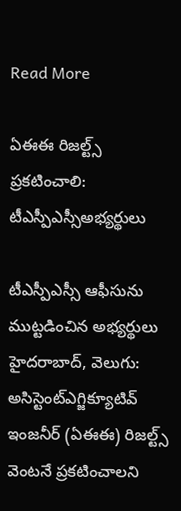Read More

ఏఈఈ రిజల్ట్స్ ప్రకటించాలి: టీఎస్పీఎస్సీఅభ్యర్థులు

టీఎస్పీఎస్సీ ఆఫీసును ముట్టడించిన అభ్యర్థులు హైదరాబాద్, వెలుగు: అసిస్టెంట్ఎగ్జిక్యూటివ్ ఇంజనీర్ (ఏఈఈ) రిజల్ట్స్ వెంటనే ప్రకటించాలని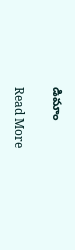డిమాం

Read More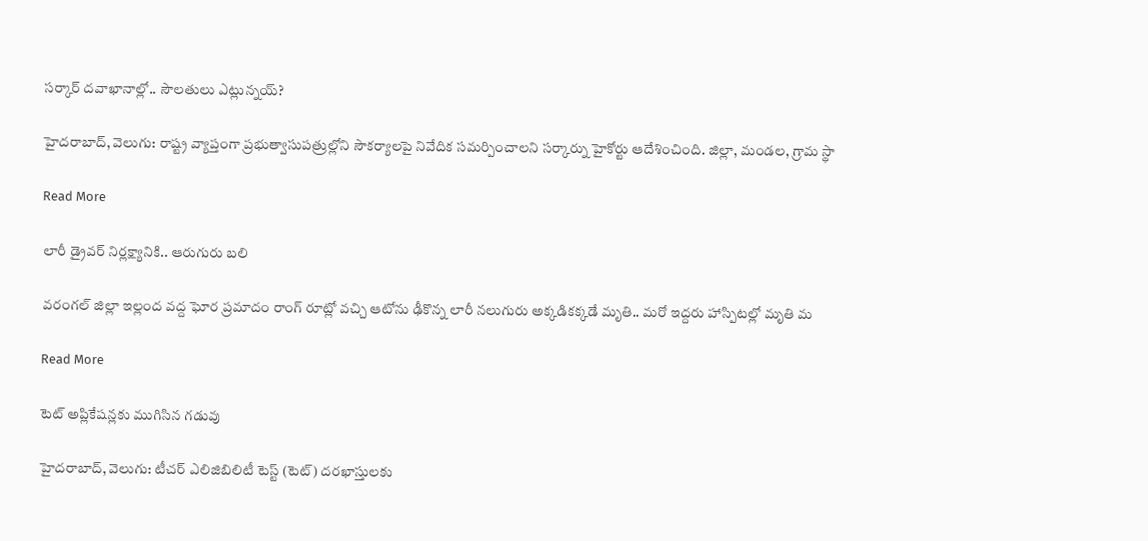సర్కార్‌ దవాఖానాల్లో.. సౌలతులు ఎట్లున్నయ్‌?

హైదరాబాద్, వెలుగు: రాష్ట్ర వ్యాప్తంగా ప్రభుత్వాసుపత్రుల్లోని సౌకర్యాలపై నివేదిక సమర్పించాలని సర్కార్ను హైకోర్టు ఆదేశించింది. జిల్లా, మండల, గ్రామ స్థా

Read More

లారీ డ్రైవర్ నిర్లక్ష్యానికి.. ఆరుగురు బలి

వరంగల్‍ జిల్లా ఇల్లంద వద్ద ఘోర ప్రమాదం రాంగ్ రూట్లో వచ్చి ఆటోను ఢీకొన్న లారీ నలుగురు అక్కడికక్కడే మృతి.. మరో ఇద్దరు హాస్పిటల్లో మృతి మ

Read More

టెట్ అప్లికేషన్లకు ముగిసిన గడువు

హైదరాబాద్, వెలుగు: టీచర్ ఎలిజిబిలిటీ టెస్ట్ (టెట్) దరఖాస్తులకు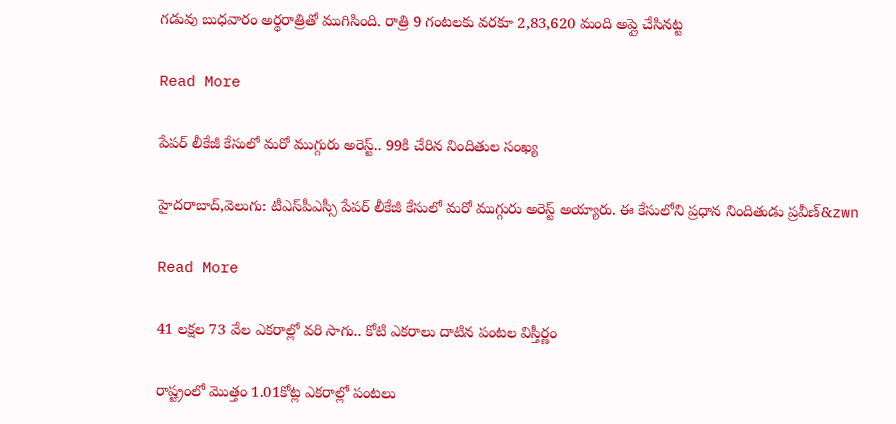గడువు బుధవారం అర్థరాత్రితో ముగిసింది. రాత్రి 9 గంటలకు వరకూ 2,83,620 మంది అప్లై చేసినట్ట

Read More

పేపర్ లీకేజీ కేసులో మరో ముగ్గురు అరెస్ట్.. 99కి చేరిన నిందితుల సంఖ్య

హైదరాబాద్‌‌,వెలుగు: టీఎస్‌‌పీఎస్సీ పేపర్ లీకేజీ కేసులో మరో ముగ్గురు అరెస్ట్ అయ్యారు. ఈ కేసులోని ప్రధాన నిందితుడు ప్రవీణ్‌&zwn

Read More

41 లక్షల 73 వేల ఎకరాల్లో వరి సాగు.. కోటి ఎకరాలు దాటిన పంటల విస్తీర్ణం

రాష్ట్రంలో మొత్తం 1.01కోట్ల ఎకరాల్లో పంటలు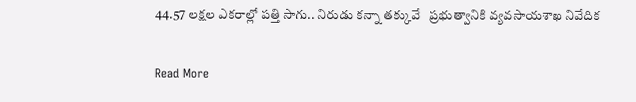44.57 లక్షల ఎకరాల్లో పత్తి సాగు.. నిరుడు కన్నా తక్కువే   ప్రభుత్వానికి వ్యవసాయశాఖ నివేదిక

Read More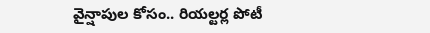వైన్షాపుల కోసం.. రియల్టర్ల పోటీ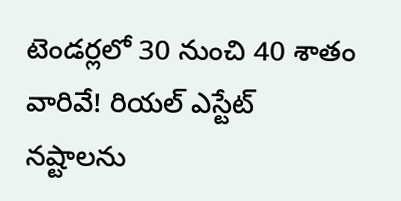టెండర్లలో 30 నుంచి 40 శాతం వారివే! రియల్ ఎస్టేట్ నష్టాలను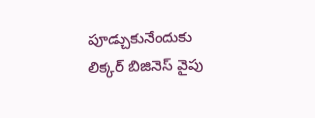పూడ్చుకునేందుకు లిక్కర్ బిజినెస్ వైపు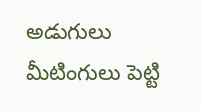అడుగులు మీటింగులు పెట్టి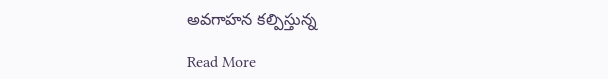అవగాహన కల్పిస్తున్న

Read More